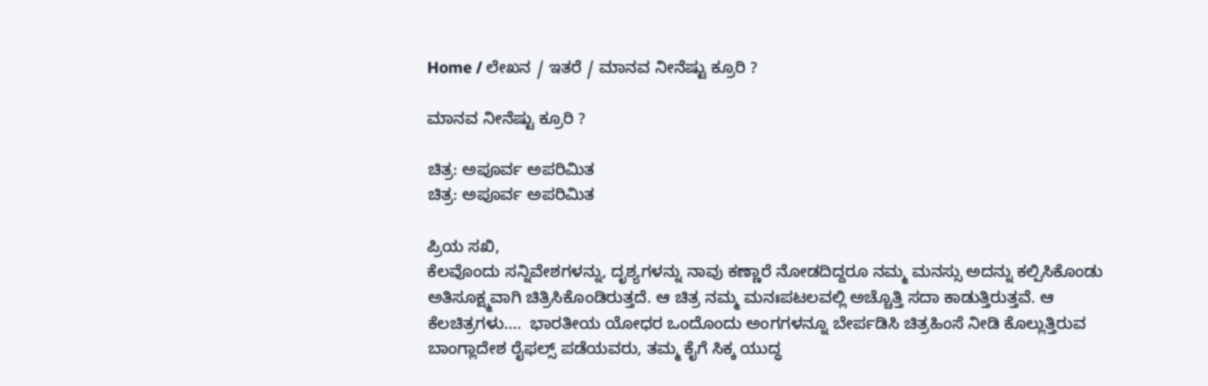Home / ಲೇಖನ / ಇತರೆ / ಮಾನವ ನೀನೆಷ್ಟು ಕ್ರೂರಿ ?

ಮಾನವ ನೀನೆಷ್ಟು ಕ್ರೂರಿ ?

ಚಿತ್ರ: ಅಪೂರ್ವ ಅಪರಿಮಿತ
ಚಿತ್ರ: ಅಪೂರ್ವ ಅಪರಿಮಿತ

ಪ್ರಿಯ ಸಖಿ,
ಕೆಲವೊಂದು ಸನ್ನಿವೇಶಗಳನ್ನು, ದೃಶ್ಯಗಳನ್ನು ನಾವು ಕಣ್ಣಾರೆ ನೋಡದಿದ್ದರೂ ನಮ್ಮ ಮನಸ್ಸು ಅದನ್ನು ಕಲ್ಪಿಸಿಕೊಂಡು ಅತಿಸೂಕ್ಷ್ಮವಾಗಿ ಚಿತ್ರಿಸಿಕೊಂಡಿರುತ್ತದೆ. ಆ ಚಿತ್ರ ನಮ್ಮ ಮನಃಪಟಲವಲ್ಲಿ ಅಚ್ಚೊತ್ತಿ ಸದಾ ಕಾಡುತ್ತಿರುತ್ತವೆ. ಆ ಕೆಲಚಿತ್ರಗಳು….  ಭಾರತೀಯ ಯೋಧರ ಒಂದೊಂದು ಅಂಗಗಳನ್ನೂ ಬೇರ್ಪಡಿಸಿ ಚಿತ್ರಹಿಂಸೆ ನೀಡಿ ಕೊಲ್ಲುತ್ತಿರುವ ಬಾಂಗ್ಲಾದೇಶ ರೈಫಲ್ಸ್ ಪಡೆಯವರು, ತಮ್ಮ ಕೈಗೆ ಸಿಕ್ಕ ಯುದ್ಧ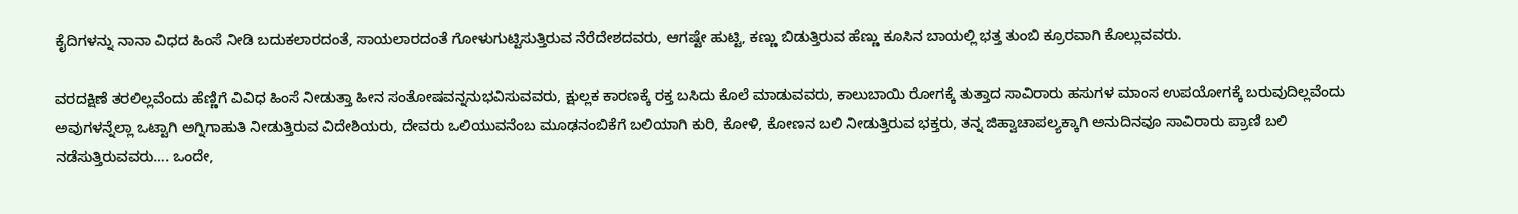ಕೈದಿಗಳನ್ನು ನಾನಾ ವಿಧದ ಹಿಂಸೆ ನೀಡಿ ಬದುಕಲಾರದಂತೆ, ಸಾಯಲಾರದಂತೆ ಗೋಳುಗುಟ್ಟಿಸುತ್ತಿರುವ ನೆರೆದೇಶದವರು, ಆಗಷ್ಟೇ ಹುಟ್ಟಿ, ಕಣ್ಣು ಬಿಡುತ್ತಿರುವ ಹೆಣ್ಣು ಕೂಸಿನ ಬಾಯಲ್ಲಿ ಭತ್ತ ತುಂಬಿ ಕ್ರೂರವಾಗಿ ಕೊಲ್ಲುವವರು.

ವರದಕ್ಷಿಣೆ ತರಲಿಲ್ಲವೆಂದು ಹೆಣ್ಣಿಗೆ ವಿವಿಧ ಹಿಂಸೆ ನೀಡುತ್ತಾ ಹೀನ ಸಂತೋಷವನ್ನನುಭವಿಸುವವರು, ಕ್ಷುಲ್ಲಕ ಕಾರಣಕ್ಕೆ ರಕ್ತ ಬಸಿದು ಕೊಲೆ ಮಾಡುವವರು, ಕಾಲುಬಾಯಿ ರೋಗಕ್ಕೆ ತುತ್ತಾದ ಸಾವಿರಾರು ಹಸುಗಳ ಮಾಂಸ ಉಪಯೋಗಕ್ಕೆ ಬರುವುದಿಲ್ಲವೆಂದು ಅವುಗಳನ್ನೆಲ್ಲಾ ಒಟ್ಟಾಗಿ ಅಗ್ನಿಗಾಹುತಿ ನೀಡುತ್ತಿರುವ ವಿದೇಶಿಯರು, ದೇವರು ಒಲಿಯುವನೆಂಬ ಮೂಢನಂಬಿಕೆಗೆ ಬಲಿಯಾಗಿ ಕುರಿ, ಕೋಳಿ, ಕೋಣನ ಬಲಿ ನೀಡುತ್ತಿರುವ ಭಕ್ತರು, ತನ್ನ ಜಿಹ್ವಾಚಾಪಲ್ಯಕ್ಕಾಗಿ ಅನುದಿನವೂ ಸಾವಿರಾರು ಪ್ರಾಣಿ ಬಲಿ ನಡೆಸುತ್ತಿರುವವರು…. ಒಂದೇ,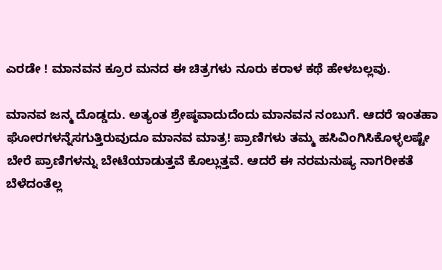ಎರಡೇ ! ಮಾನವನ ಕ್ರೂರ ಮನದ ಈ ಚಿತ್ರಗಳು ನೂರು ಕರಾಳ ಕಥೆ ಹೇಳಬಲ್ಲವು.

ಮಾನವ ಜನ್ಮ ದೊಡ್ಡದು. ಅತ್ಯಂತ ಶ್ರೇಷ್ಠವಾದುದೆಂದು ಮಾನವನ ನಂಬುಗೆ. ಆದರೆ ಇಂತಹಾ ಘೋರಗಳನ್ನೆಸಗುತ್ತಿರುವುದೂ ಮಾನವ ಮಾತ್ರ! ಪ್ರಾಣಿಗಳು ತಮ್ಮ ಹಸಿವಿಂಗಿಸಿಕೊಳ್ಳಲಷ್ಟೇ ಬೇರೆ ಪ್ರಾಣಿಗಳನ್ನು ಬೇಟೆಯಾಡುತ್ತವೆ ಕೊಲ್ಲುತ್ತವೆ. ಆದರೆ ಈ ನರಮನುಷ್ಯ ನಾಗರೀಕತೆ ಬೆಳೆದಂತೆಲ್ಲ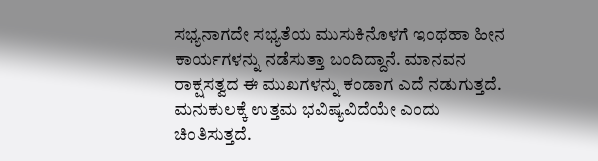ಸಭ್ಯನಾಗದೇ ಸಭ್ಯತೆಯ ಮುಸುಕಿನೊಳಗೆ ಇಂಥಹಾ ಹೀನ ಕಾರ್ಯಗಳನ್ನು ನಡೆಸುತ್ತಾ ಬಂದಿದ್ದಾನೆ. ಮಾನವನ ರಾಕ್ಷಸತ್ವದ ಈ ಮುಖಗಳನ್ನು ಕಂಡಾಗ ಎದೆ ನಡುಗುತ್ತದೆ. ಮನುಕುಲಕ್ಕೆ ಉತ್ತಮ ಭವಿಷ್ಯವಿದೆಯೇ ಎಂದು ಚಿಂತಿಸುತ್ತದೆ.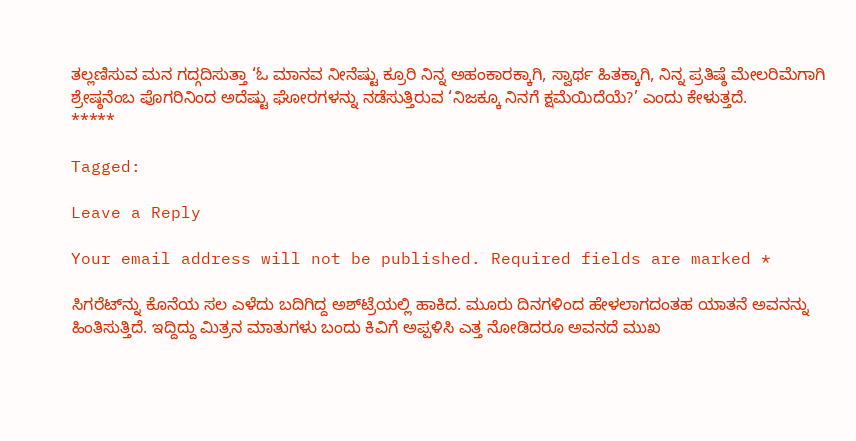ತಲ್ಲಣಿಸುವ ಮನ ಗದ್ಗದಿಸುತ್ತಾ ‘ಓ ಮಾನವ ನೀನೆಷ್ಟು ಕ್ರೂರಿ ನಿನ್ನ ಅಹಂಕಾರಕ್ಕಾಗಿ, ಸ್ವಾರ್ಥ ಹಿತಕ್ಕಾಗಿ, ನಿನ್ನ ಪ್ರತಿಷ್ಠೆ ಮೇಲರಿಮೆಗಾಗಿ ಶ್ರೇಷ್ಠನೆಂಬ ಪೊಗರಿನಿಂದ ಅದೆಷ್ಟು ಘೋರಗಳನ್ನು ನಡೆಸುತ್ತಿರುವ ‘ನಿಜಕ್ಕೂ ನಿನಗೆ ಕ್ಷಮೆಯಿದೆಯೆ?’ ಎಂದು ಕೇಳುತ್ತದೆ.
*****

Tagged:

Leave a Reply

Your email address will not be published. Required fields are marked *

ಸಿಗರೆಟ್‌ನ್ನು ಕೊನೆಯ ಸಲ ಎಳೆದು ಬದಿಗಿದ್ದ ಅಶ್‌ಟ್ರೆಯಲ್ಲಿ ಹಾಕಿದ. ಮೂರು ದಿನಗಳಿಂದ ಹೇಳಲಾಗದಂತಹ ಯಾತನೆ ಅವನನ್ನು ಹಿಂತಿಸುತ್ತಿದೆ. ಇದ್ದಿದ್ದು ಮಿತ್ರನ ಮಾತುಗಳು ಬಂದು ಕಿವಿಗೆ ಅಪ್ಪಳಿಸಿ ಎತ್ತ ನೋಡಿದರೂ ಅವನದೆ ಮುಖ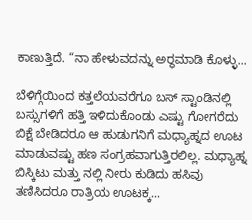ಕಾಣುತ್ತಿದೆ. “ನಾ ಹೇಳುವದನ್ನು ಅರ್‍ಥಮಾಡಿ ಕೊಳ್ಳು...

ಬೆಳಿಗ್ಗೆಯಿಂದ ಕತ್ತಲೆಯವರೆಗೂ ಬಸ್ ಸ್ಟಾಂಡಿನಲ್ಲಿ ಬಸ್ಸುಗಳಿಗೆ ಹತ್ತಿ ಇಳಿದುಕೊಂಡು ಎಷ್ಟು ಗೋಗರೆದು ಬಿಕ್ಷೆ ಬೇಡಿದರೂ ಆ ಹುಡುಗನಿಗೆ ಮಧ್ಯಾಹ್ನದ ಊಟ ಮಾಡುವಷ್ಟು ಹಣ ಸಂಗ್ರಹವಾಗುತ್ತಿರಲಿಲ್ಲ. ಮಧ್ಯಾಹ್ನ ಬಿಸ್ಕಿಟು ಮತ್ತು ನಲ್ಲಿ ನೀರು ಕುಡಿದು ಹಸಿವು ತಣಿಸಿದರೂ ರಾತ್ರಿಯ ಊಟಕ್ಕ...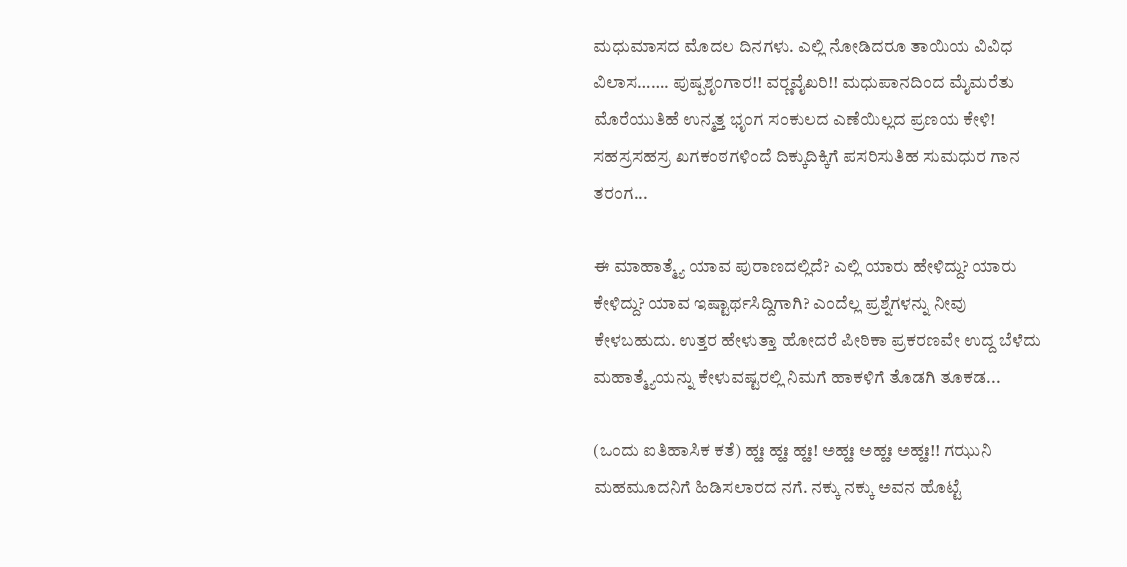ಮಧುಮಾಸದ ಮೊದಲ ದಿನಗಳು. ಎಲ್ಲಿ ನೋಡಿದರೂ ತಾಯಿಯ ವಿವಿಧ ವಿಲಾಸ……. ಪುಷ್ಪಶೃಂಗಾರ!! ವರ್‍ಣವೈಖರಿ!! ಮಧುಪಾನದಿಂದ ಮೈಮರೆತು ಮೊರೆಯುತಿಹೆ ಉನ್ಮತ್ತ ಭೃಂಗ ಸಂಕುಲದ ಎಣೆಯಿಲ್ಲದ ಪ್ರಣಯ ಕೇಳಿ! ಸಹಸ್ರಸಹಸ್ರ ಖಗಕಂಠಗಳಿಂದೆ ದಿಕ್ಕುದಿಕ್ಕಿಗೆ ಪಸರಿಸುತಿಹ ಸುಮಧುರ ಗಾನ ತರಂಗ...

ಈ ಮಾಹಾತ್ಮ್ಯೆ ಯಾವ ಪುರಾಣದಲ್ಲಿದೆ? ಎಲ್ಲಿ ಯಾರು ಹೇಳಿದ್ದು? ಯಾರು ಕೇಳಿದ್ದು? ಯಾವ ಇಷ್ಟಾರ್ಥಸಿದ್ದಿಗಾಗಿ? ಎಂದೆಲ್ಲ ಪ್ರಶ್ನೆಗಳನ್ನು ನೀವು ಕೇಳಬಹುದು. ಉತ್ತರ ಹೇಳುತ್ತಾ ಹೋದರೆ ಪೀಠಿಕಾ ಪ್ರಕರಣವೇ ಉದ್ದ ಬೆಳೆದು ಮಹಾತ್ಮ್ಯೆಯನ್ನು ಕೇಳುವಷ್ಟರಲ್ಲಿ ನಿಮಗೆ ಹಾಕಳಿಗೆ ತೊಡಗಿ ತೂಕಡ...

(ಒಂದು ಐತಿಹಾಸಿಕ ಕತೆ) ಹ್ಹಃ ಹ್ಹಃ ಹ್ಹಃ! ಅಹ್ಹಃ ಅಹ್ಹಃ ಅಹ್ಹಃ!! ಗಝುನಿ ಮಹಮೂದನಿಗೆ ಹಿಡಿಸಲಾರದ ನಗೆ. ನಕ್ಕು ನಕ್ಕು ಅವನ ಹೊಟ್ಟೆ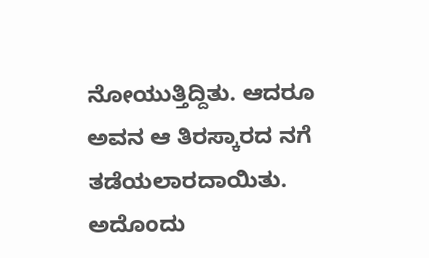ನೋಯುತ್ತಿದ್ದಿತು. ಆದರೂ ಅವನ ಆ ತಿರಸ್ಕಾರದ ನಗೆ ತಡೆಯಲಾರದಾಯಿತು. ಅದೊಂದು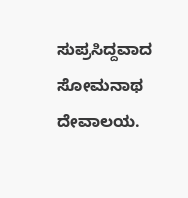ಸುಪ್ರಸಿದ್ದವಾದ ಸೋಮನಾಥ ದೇವಾಲಯ.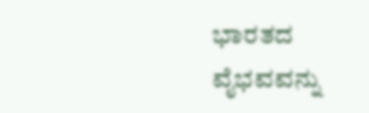ಭಾರತದ ವೈಭವವನ್ನು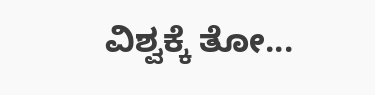ವಿಶ್ವಕ್ಕೆ ತೋ...